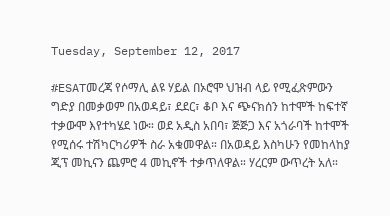Tuesday, September 12, 2017

#ESATመረጃ የሶማሊ ልዩ ሃይል በኦሮሞ ህዝብ ላይ የሚፈጽምውን ግድያ በመቃወም በአወዳይ፣ ደደር፣ ቆቦ እና ጭናክሰን ከተሞች ከፍተኛ ተቃውሞ እየተካሄደ ነው። ወደ አዲስ አበባ፣ ጅጅጋ እና አጎራባች ከተሞች የሚሰሩ ተሽካርካሪዎች ስራ አቁመዋል። በአወዳይ እስካሁን የመከላከያ ጂፕ መኪናን ጨምሮ 4 መኪኖች ተቃጥለዋል። ሃረርም ውጥረት አለ።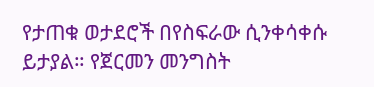የታጠቁ ወታደሮች በየስፍራው ሲንቀሳቀሱ ይታያል። የጀርመን መንግስት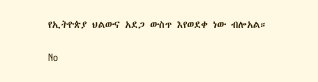የኢትዮጵያ ህልውና አደጋ ውስጥ እየወደቀ ነው ብሎአል።


No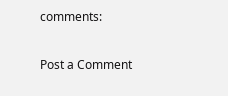comments:

Post a Comment